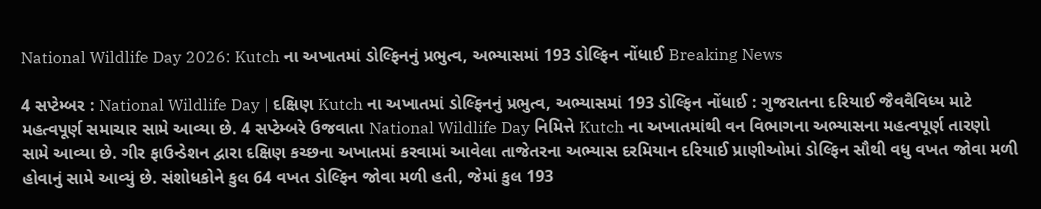National Wildlife Day 2026: Kutch ના અખાતમાં ડોલ્ફિનનું પ્રભુત્વ, અભ્યાસમાં 193 ડોલ્ફિન નોંધાઈ Breaking News

4 સપ્ટેમ્બર : National Wildlife Day | દક્ષિણ Kutch ના અખાતમાં ડોલ્ફિનનું પ્રભુત્વ, અભ્યાસમાં 193 ડોલ્ફિન નોંધાઈ : ગુજરાતના દરિયાઈ જૈવવૈવિધ્ય માટે મહત્વપૂર્ણ સમાચાર સામે આવ્યા છે. 4 સપ્ટેમ્બરે ઉજવાતા National Wildlife Day નિમિત્તે Kutch ના અખાતમાંથી વન વિભાગના અભ્યાસના મહત્વપૂર્ણ તારણો સામે આવ્યા છે. ગીર ફાઉન્ડેશન દ્વારા દક્ષિણ કચ્છના અખાતમાં કરવામાં આવેલા તાજેતરના અભ્યાસ દરમિયાન દરિયાઈ પ્રાણીઓમાં ડોલ્ફિન સૌથી વધુ વખત જોવા મળી હોવાનું સામે આવ્યું છે. સંશોધકોને કુલ 64 વખત ડોલ્ફિન જોવા મળી હતી, જેમાં કુલ 193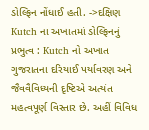ડોલ્ફિન નોંધાઈ હતી. ->દક્ષિણ Kutch ના અખાતમાં ડોલ્ફિનનું પ્રભુત્વ : Kutch નો અખાત ગુજરાતના દરિયાઈ પર્યાવરણ અને જૈવવૈવિધ્યની દૃષ્ટિએ અત્યંત મહત્વપૂર્ણ વિસ્તાર છે. અહીં વિવિધ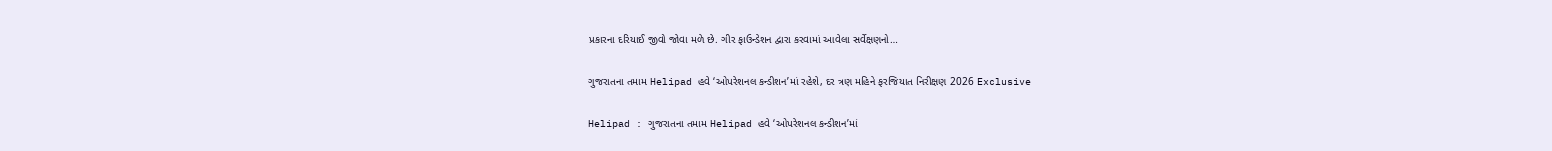પ્રકારના દરિયાઈ જીવો જોવા મળે છે. ગીર ફાઉન્ડેશન દ્વારા કરવામાં આવેલા સર્વેક્ષણનો…

ગુજરાતના તમામ Helipad હવે ‘ઓપરેશનલ કન્ડીશન’માં રહેશે, દર ત્રણ મહિને ફરજિયાત નિરીક્ષણ 2026 Exclusive

Helipad : ગુજરાતના તમામ Helipad હવે ‘ઓપરેશનલ કન્ડીશન’માં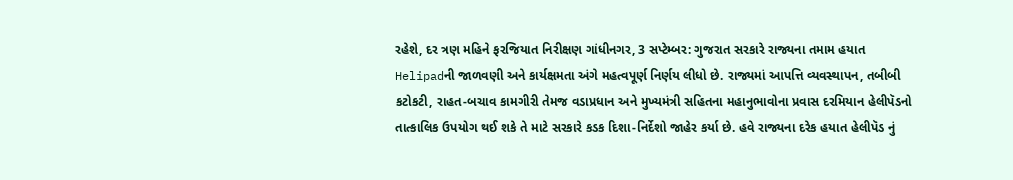રહેશે, દર ત્રણ મહિને ફરજિયાત નિરીક્ષણ ગાંધીનગર, 3 સપ્ટેમ્બર: ગુજરાત સરકારે રાજ્યના તમામ હયાત Helipadની જાળવણી અને કાર્યક્ષમતા અંગે મહત્વપૂર્ણ નિર્ણય લીધો છે. રાજ્યમાં આપત્તિ વ્યવસ્થાપન, તબીબી કટોકટી, રાહત-બચાવ કામગીરી તેમજ વડાપ્રધાન અને મુખ્યમંત્રી સહિતના મહાનુભાવોના પ્રવાસ દરમિયાન હેલીપૅડનો તાત્કાલિક ઉપયોગ થઈ શકે તે માટે સરકારે કડક દિશા-નિર્દેશો જાહેર કર્યા છે. હવે રાજ્યના દરેક હયાત હેલીપૅડ નું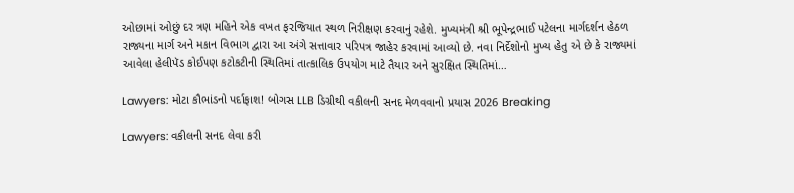ઓછામાં ઓછું દર ત્રણ મહિને એક વખત ફરજિયાત સ્થળ નિરીક્ષણ કરવાનું રહેશે. મુખ્યમંત્રી શ્રી ભૂપેન્દ્રભાઈ પટેલના માર્ગદર્શન હેઠળ રાજ્યના માર્ગ અને મકાન વિભાગ દ્વારા આ અંગે સત્તાવાર પરિપત્ર જાહેર કરવામાં આવ્યો છે. નવા નિર્દેશોનો મુખ્ય હેતુ એ છે કે રાજ્યમાં આવેલા હેલીપૅડ કોઈપણ કટોકટીની સ્થિતિમાં તાત્કાલિક ઉપયોગ માટે તૈયાર અને સુરક્ષિત સ્થિતિમાં…

Lawyers: મોટા કૌભાંડનો પર્દાફાશ! બોગસ LLB ડિગ્રીથી વકીલની સનદ મેળવવાનો પ્રયાસ 2026 Breaking

Lawyers: વકીલની સનદ લેવા કરી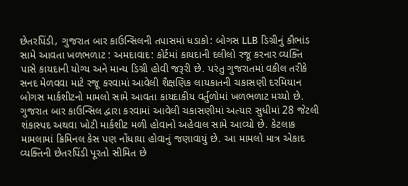છેતરપિંડી, ગુજરાત બાર કાઉન્સિલની તપાસમાં ધડાકો: બોગસ LLB ડિગ્રીનું કૌભાંડ સામે આવતા ખળભળાટ : અમદાવાદ: કોર્ટમાં કાયદાની દલીલો રજૂ કરનાર વ્યક્તિ પાસે કાયદાની યોગ્ય અને માન્ય ડિગ્રી હોવી જરૂરી છે. પરંતુ ગુજરાતમાં વકીલ તરીકે સનદ મેળવવા માટે રજૂ કરવામાં આવેલી શૈક્ષણિક લાયકાતની ચકાસણી દરમિયાન બોગસ માર્કશીટનો મામલો સામે આવતા કાયદાકીય વર્તુળોમાં ખળભળાટ મચ્યો છે. ગુજરાત બાર કાઉન્સિલ દ્વારા કરવામાં આવેલી ચકાસણીમાં અત્યાર સુધીમાં 28 જેટલી શંકાસ્પદ અથવા ખોટી માર્કશીટ મળી હોવાનો અહેવાલ સામે આવ્યો છે. કેટલાક મામલામાં ક્રિમિનલ કેસ પણ નોંધાયા હોવાનું જણાવાયું છે. આ મામલો માત્ર એકાદ વ્યક્તિની છેતરપિંડી પૂરતો સીમિત છે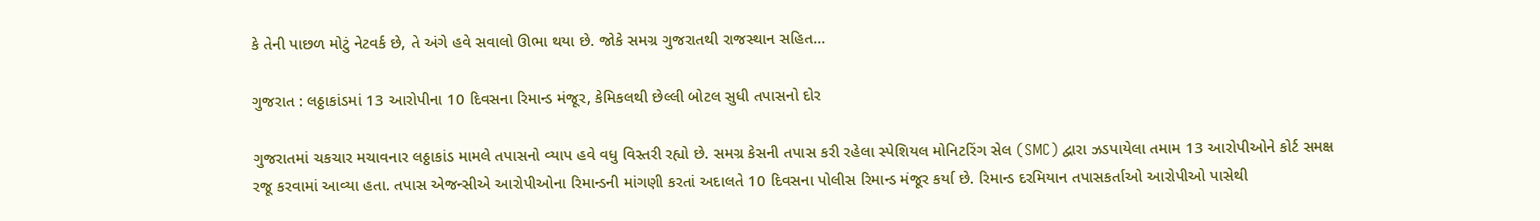કે તેની પાછળ મોટું નેટવર્ક છે, તે અંગે હવે સવાલો ઊભા થયા છે. જોકે સમગ્ર ગુજરાતથી રાજસ્થાન સહિત…

ગુજરાત : લઠ્ઠાકાંડમાં 13 આરોપીના 10 દિવસના રિમાન્ડ મંજૂર, કેમિકલથી છેલ્લી બોટલ સુધી તપાસનો દોર

ગુજરાતમાં ચકચાર મચાવનાર લઠ્ઠાકાંડ મામલે તપાસનો વ્યાપ હવે વધુ વિસ્તરી રહ્યો છે. સમગ્ર કેસની તપાસ કરી રહેલા સ્પેશિયલ મોનિટરિંગ સેલ (SMC) દ્વારા ઝડપાયેલા તમામ 13 આરોપીઓને કોર્ટ સમક્ષ રજૂ કરવામાં આવ્યા હતા. તપાસ એજન્સીએ આરોપીઓના રિમાન્ડની માંગણી કરતાં અદાલતે 10 દિવસના પોલીસ રિમાન્ડ મંજૂર કર્યા છે. રિમાન્ડ દરમિયાન તપાસકર્તાઓ આરોપીઓ પાસેથી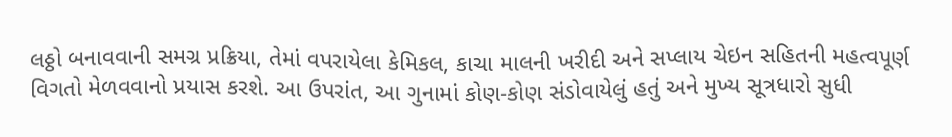લઠ્ઠો બનાવવાની સમગ્ર પ્રક્રિયા, તેમાં વપરાયેલા કેમિકલ, કાચા માલની ખરીદી અને સપ્લાય ચેઇન સહિતની મહત્વપૂર્ણ વિગતો મેળવવાનો પ્રયાસ કરશે. આ ઉપરાંત, આ ગુનામાં કોણ-કોણ સંડોવાયેલું હતું અને મુખ્ય સૂત્રધારો સુધી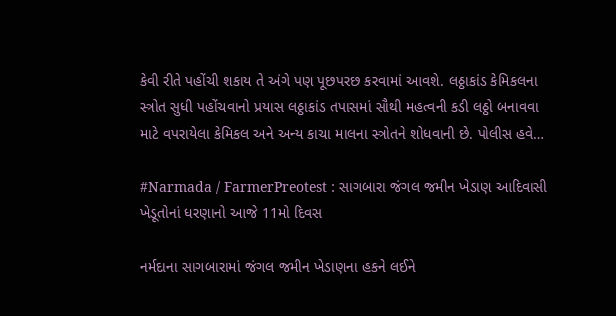કેવી રીતે પહોંચી શકાય તે અંગે પણ પૂછપરછ કરવામાં આવશે. લઠ્ઠાકાંડ કેમિકલના સ્ત્રોત સુધી પહોંચવાનો પ્રયાસ લઠ્ઠાકાંડ તપાસમાં સૌથી મહત્વની કડી લઠ્ઠો બનાવવા માટે વપરાયેલા કેમિકલ અને અન્ય કાચા માલના સ્ત્રોતને શોધવાની છે. પોલીસ હવે…

#Narmada / FarmerPreotest : સાગબારા જંગલ જમીન ખેડાણ આદિવાસી ખેડૂતોનાં ધરણાનો આજે 11મો દિવસ

નર્મદાના સાગબારામાં જંગલ જમીન ખેડાણના હકને લઈને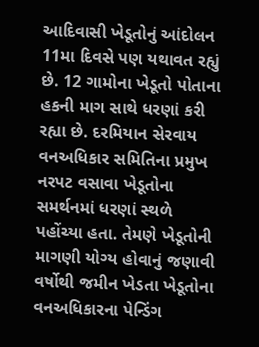આદિવાસી ખેડૂતોનું આંદોલન 11મા દિવસે પણ યથાવત રહ્યું છે. 12 ગામોના ખેડૂતો પોતાના હકની માગ સાથે ધરણાં કરી રહ્યા છે. દરમિયાન સેરવાય વનઅધિકાર સમિતિના પ્રમુખ નરપટ વસાવા ખેડૂતોના સમર્થનમાં ધરણાં સ્થળે પહોંચ્યા હતા. તેમણે ખેડૂતોની માગણી યોગ્ય હોવાનું જણાવી વર્ષોથી જમીન ખેડતા ખેડૂતોના વનઅધિકારના પેન્ડિંગ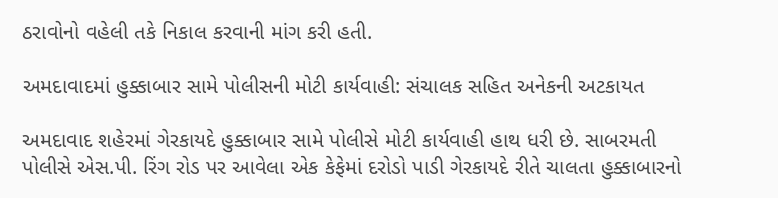ઠરાવોનો વહેલી તકે નિકાલ કરવાની માંગ કરી હતી.

અમદાવાદમાં હુક્કાબાર સામે પોલીસની મોટી કાર્યવાહી: સંચાલક સહિત અનેકની અટકાયત

અમદાવાદ શહેરમાં ગેરકાયદે હુક્કાબાર સામે પોલીસે મોટી કાર્યવાહી હાથ ધરી છે. સાબરમતી પોલીસે એસ.પી. રિંગ રોડ પર આવેલા એક કેફેમાં દરોડો પાડી ગેરકાયદે રીતે ચાલતા હુક્કાબારનો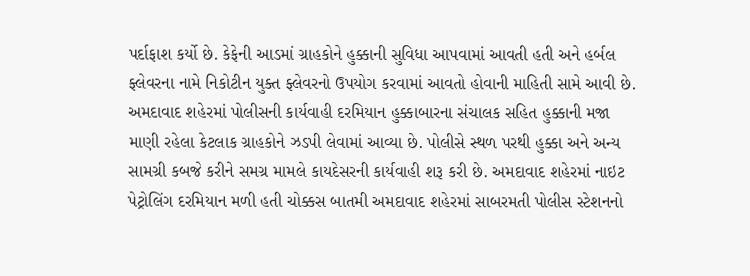પર્દાફાશ કર્યો છે. કેફેની આડમાં ગ્રાહકોને હુક્કાની સુવિધા આપવામાં આવતી હતી અને હર્બલ ફ્લેવરના નામે નિકોટીન યુક્ત ફ્લેવરનો ઉપયોગ કરવામાં આવતો હોવાની માહિતી સામે આવી છે. અમદાવાદ શહેરમાં પોલીસની કાર્યવાહી દરમિયાન હુક્કાબારના સંચાલક સહિત હુક્કાની મજા માણી રહેલા કેટલાક ગ્રાહકોને ઝડપી લેવામાં આવ્યા છે. પોલીસે સ્થળ પરથી હુક્કા અને અન્ય સામગ્રી કબજે કરીને સમગ્ર મામલે કાયદેસરની કાર્યવાહી શરૂ કરી છે. અમદાવાદ શહેરમાં નાઇટ પેટ્રોલિંગ દરમિયાન મળી હતી ચોક્કસ બાતમી અમદાવાદ શહેરમાં સાબરમતી પોલીસ સ્ટેશનનો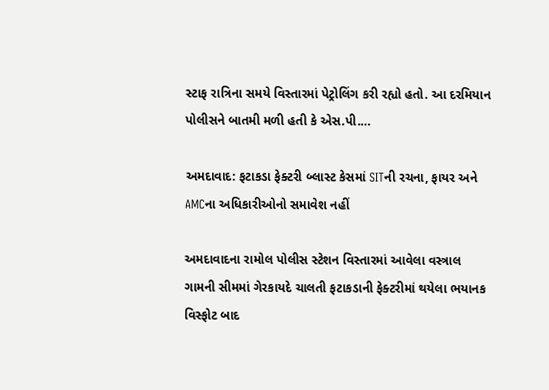સ્ટાફ રાત્રિના સમયે વિસ્તારમાં પેટ્રોલિંગ કરી રહ્યો હતો. આ દરમિયાન પોલીસને બાતમી મળી હતી કે એસ.પી.…

અમદાવાદ: ફટાકડા ફેક્ટરી બ્લાસ્ટ કેસમાં SITની રચના, ફાયર અને AMCના અધિકારીઓનો સમાવેશ નહીં

અમદાવાદના રામોલ પોલીસ સ્ટેશન વિસ્તારમાં આવેલા વસ્ત્રાલ ગામની સીમમાં ગેરકાયદે ચાલતી ફટાકડાની ફેક્ટરીમાં થયેલા ભયાનક વિસ્ફોટ બાદ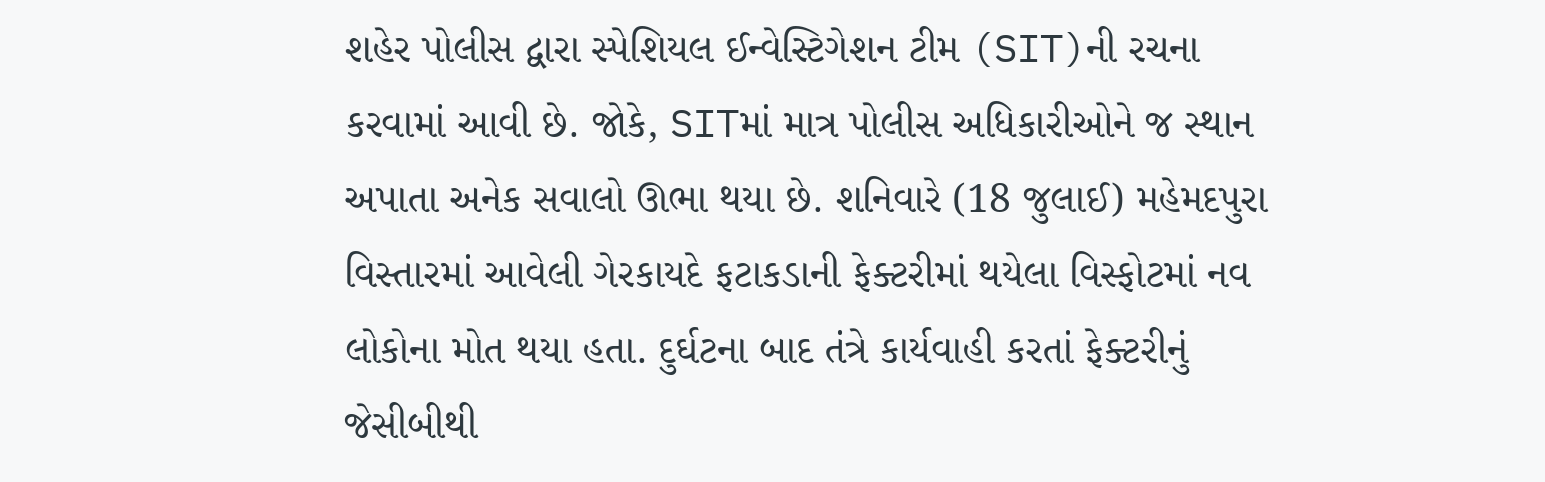શહેર પોલીસ દ્વારા સ્પેશિયલ ઈન્વેસ્ટિગેશન ટીમ (SIT)ની રચના કરવામાં આવી છે. જોકે, SITમાં માત્ર પોલીસ અધિકારીઓને જ સ્થાન અપાતા અનેક સવાલો ઊભા થયા છે. શનિવારે (18 જુલાઈ) મહેમદપુરા વિસ્તારમાં આવેલી ગેરકાયદે ફટાકડાની ફેક્ટરીમાં થયેલા વિસ્ફોટમાં નવ લોકોના મોત થયા હતા. દુર્ઘટના બાદ તંત્રે કાર્યવાહી કરતાં ફેક્ટરીનું જેસીબીથી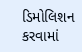ડિમોલિશન કરવામાં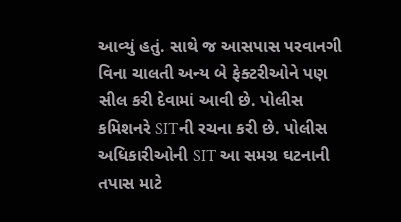આવ્યું હતું. સાથે જ આસપાસ પરવાનગી વિના ચાલતી અન્ય બે ફેક્ટરીઓને પણ સીલ કરી દેવામાં આવી છે. પોલીસ કમિશનરે SITની રચના કરી છે. પોલીસ અધિકારીઓની SIT આ સમગ્ર ઘટનાની તપાસ માટે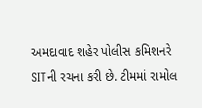અમદાવાદ શહેર પોલીસ કમિશનરે SITની રચના કરી છે. ટીમમાં રામોલ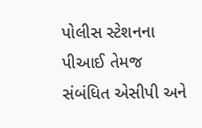પોલીસ સ્ટેશનના પીઆઈ તેમજ સંબંધિત એસીપી અને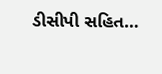ડીસીપી સહિત…